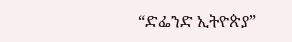“ድፌንድ ኢትዮጵያ”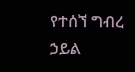የተሰኘ ግብረ ኃይል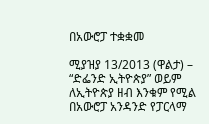በአውሮፓ ተቋቋመ

ሚያዝያ 13/2013 (ዋልታ) – “ድፌንድ ኢትዮጵያ” ወይም ለኢትዮጵያ ዘብ እንቁም የሚል በአውሮፓ አንዳንድ የፓርላማ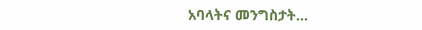አባላትና መንግስታት…